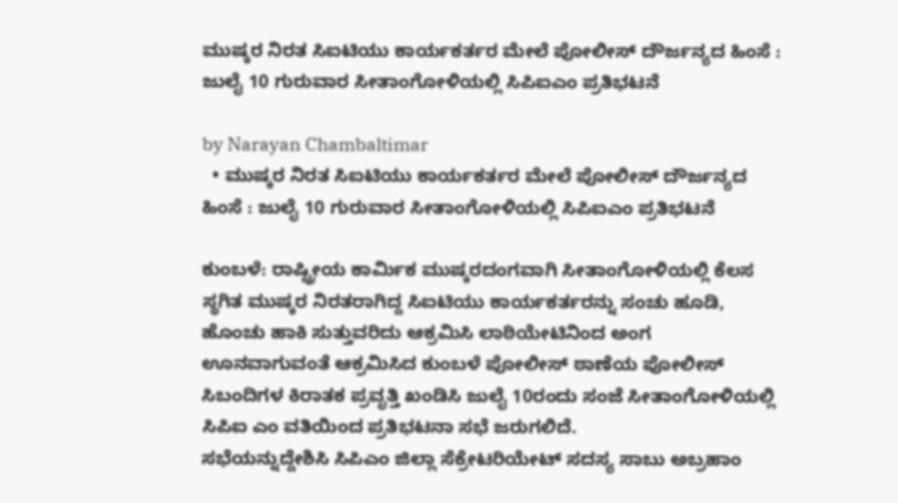ಮುಷ್ಕರ ನಿರತ ಸಿಐಟಿಯು ಕಾರ್ಯಕರ್ತರ ಮೇಲೆ ಪೋಲೀಸ್ ದೌರ್ಜನ್ಯದ ಹಿಂಸೆ : ಜುಲೈ 10 ಗುರುವಾರ ಸೀತಾಂಗೋಳಿಯಲ್ಲಿ ಸಿಪಿಐಎಂ ಪ್ರತಿಭಟನೆ

by Narayan Chambaltimar
  • ಮುಷ್ಕರ ನಿರತ ಸಿಐಟಿಯು ಕಾರ್ಯಕರ್ತರ ಮೇಲೆ ಪೋಲೀಸ್ ದೌರ್ಜನ್ಯದ ಹಿಂಸೆ : ಜುಲೈ 10 ಗುರುವಾರ ಸೀತಾಂಗೋಳಿಯಲ್ಲಿ ಸಿಪಿಐಎಂ ಪ್ರತಿಭಟನೆ

ಕುಂಬಳೆ: ರಾಷ್ಟ್ರೀಯ ಕಾರ್ಮಿಕ ಮುಷ್ಕರದಂಗವಾಗಿ ಸೀತಾಂಗೋಳಿಯಲ್ಲಿ ಕೆಲಸ ಸ್ಥಗಿತ ಮುಷ್ಕರ ನಿರತರಾಗಿದ್ದ ಸಿಐಟಿಯು ಕಾರ್ಯಕರ್ತರನ್ನು ಸಂಚು ಹೂಡಿ, ಹೊಂಚು ಹಾಕಿ ಸುತ್ತುವರಿದು ಆಕ್ರಮಿಸಿ ಲಾಠಿಯೇಟಿನಿಂದ ಅಂಗ ಊನವಾಗುವಂತೆ ಆಕ್ರಮಿಸಿದ ಕುಂಬಳೆ ಪೋಲೀಸ್ ಠಾಣೆಯ ಪೋಲೀಸ್ ಸಿಬಂದಿಗಳ ಕಿರಾತಕ ಪ್ರವೃತ್ತಿ ಖಂಡಿಸಿ ಜುಲೈ 10ರಂದು ಸಂಜೆ ಸೀತಾಂಗೋಳಿಯಲ್ಲಿ ಸಿಪಿಐ ಎಂ ವತಿಯಿಂದ ಪ್ರತಿಭಟನಾ ಸಭೆ ಜರುಗಲಿದೆ.
ಸಭೆಯನ್ನುದ್ದೇಶಿಸಿ ಸಿಪಿಎಂ ಜಿಲ್ಲಾ ಸೆಕ್ರೇಟರಿಯೇಟ್ ಸದಸ್ಯ ಸಾಬು ಅಬ್ರಹಾಂ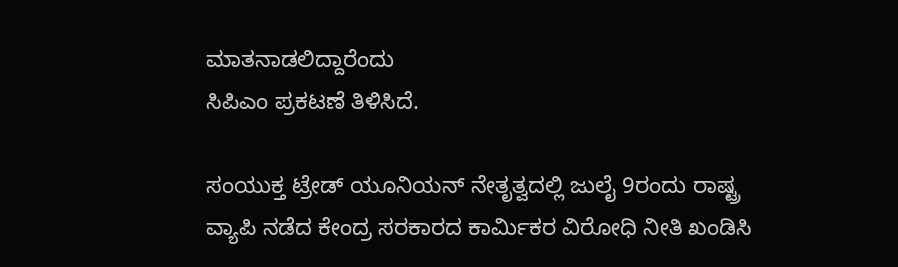ಮಾತನಾಡಲಿದ್ದಾರೆಂದು
ಸಿಪಿಎಂ ಪ್ರಕಟಣೆ ತಿಳಿಸಿದೆ.

ಸಂಯುಕ್ತ ಟ್ರೇಡ್ ಯೂನಿಯನ್ ನೇತೃತ್ವದಲ್ಲಿ ಜುಲೈ 9ರಂದು ರಾಷ್ಟ್ರ ವ್ಯಾಪಿ ನಡೆದ ಕೇಂದ್ರ ಸರಕಾರದ ಕಾರ್ಮಿಕರ ವಿರೋಧಿ ನೀತಿ ಖಂಡಿಸಿ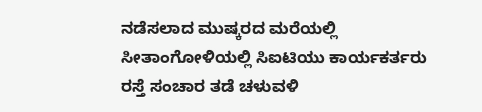ನಡೆಸಲಾದ ಮುಷ್ಕರದ ಮರೆಯಲ್ಲಿ ಸೀತಾಂಗೋಳಿಯಲ್ಲಿ ಸಿಐಟಿಯು ಕಾರ್ಯಕರ್ತರು ರಸ್ತೆ ಸಂಚಾರ ತಡೆ ಚಳುವಳಿ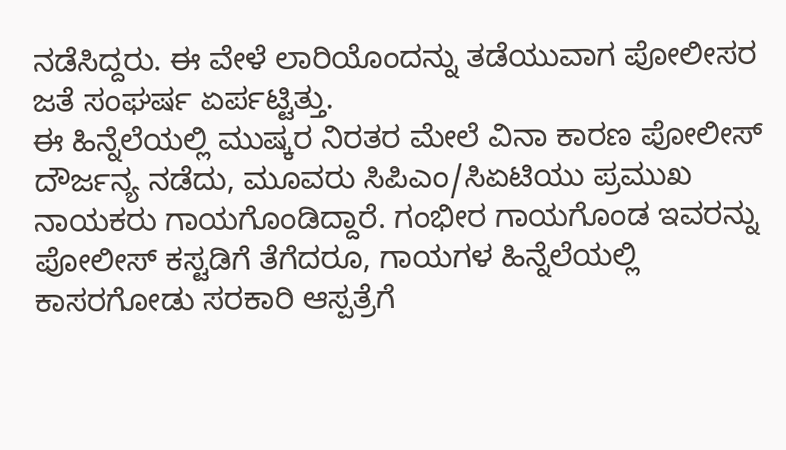ನಡೆಸಿದ್ದರು. ಈ ವೇಳೆ ಲಾರಿಯೊಂದನ್ನು ತಡೆಯುವಾಗ ಪೋಲೀಸರ ಜತೆ ಸಂಘರ್ಷ ಏರ್ಪಟ್ಟಿತ್ತು.
ಈ ಹಿನ್ನೆಲೆಯಲ್ಲಿ ಮುಷ್ಕರ ನಿರತರ ಮೇಲೆ ವಿನಾ ಕಾರಣ ಪೋಲೀಸ್ ದೌರ್ಜನ್ಯ ನಡೆದು, ಮೂವರು ಸಿಪಿಎಂ/ಸಿಏಟಿಯು ಪ್ರಮುಖ ನಾಯಕರು ಗಾಯಗೊಂಡಿದ್ದಾರೆ. ಗಂಭೀರ ಗಾಯಗೊಂಡ ಇವರನ್ನು ಪೋಲೀಸ್ ಕಸ್ಟಡಿಗೆ ತೆಗೆದರೂ, ಗಾಯಗಳ ಹಿನ್ನೆಲೆಯಲ್ಲಿ ಕಾಸರಗೋಡು ಸರಕಾರಿ ಆಸ್ಪತ್ರೆಗೆ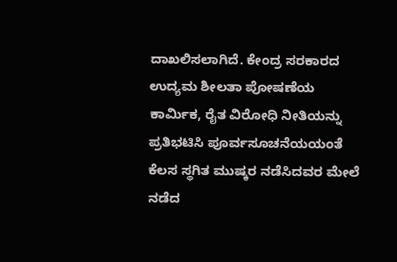ದಾಖಲಿಸಲಾಗಿದೆ. ಕೇಂದ್ರ ಸರಕಾರದ ಉದ್ಯಮ ಶೀಲತಾ ಪೋಷಣೆಯ ಕಾರ್ಮಿಕ, ರೈತ ವಿರೋಧಿ ನೀತಿಯನ್ನು ಪ್ರತಿಭಟಿಸಿ ಪೂರ್ವಸೂಚನೆಯಯಂತೆ ಕೆಲಸ ಸ್ಥಗಿತ ಮುಷ್ಕರ ನಡೆಸಿದವರ ಮೇಲೆ ನಡೆದ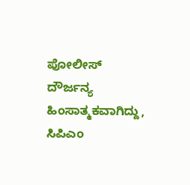ಪೋಲೀಸ್ ದೌರ್ಜನ್ಯ ಹಿಂಸಾತ್ಮಕವಾಗಿದ್ದು, ಸಿಪಿಎಂ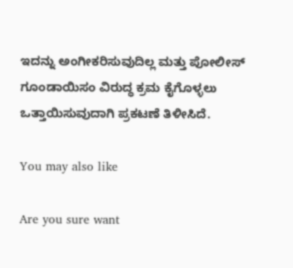ಇದನ್ನು ಅಂಗೀಕರಿಸುವುದಿಲ್ಲ ಮತ್ತು ಪೋಲೀಸ್ ಗೂಂಡಾಯಿಸಂ ವಿರುದ್ಧ ಕ್ರಮ ಕೈಗೊಳ್ಳಲು ಒತ್ತಾಯಿಸುವುದಾಗಿ ಪ್ರಕಟಣೆ ತಿಳೀಸಿದೆ.

You may also like

Are you sure want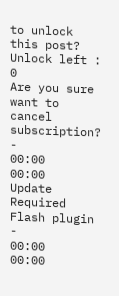to unlock this post?
Unlock left : 0
Are you sure want to cancel subscription?
-
00:00
00:00
Update Required Flash plugin
-
00:00
00:00